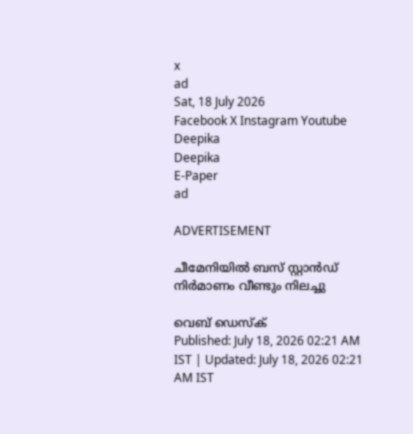x
ad
Sat, 18 July 2026
Facebook X Instagram Youtube
Deepika
Deepika
E-Paper
ad

ADVERTISEMENT

ചീമേനിയിൽ ബസ് സ്റ്റാൻഡ് നിർമാണം വീണ്ടും നിലച്ചു

വെബ് ഡെസ്ക്
Published: July 18, 2026 02:21 AM IST | Updated: July 18, 2026 02:21 AM IST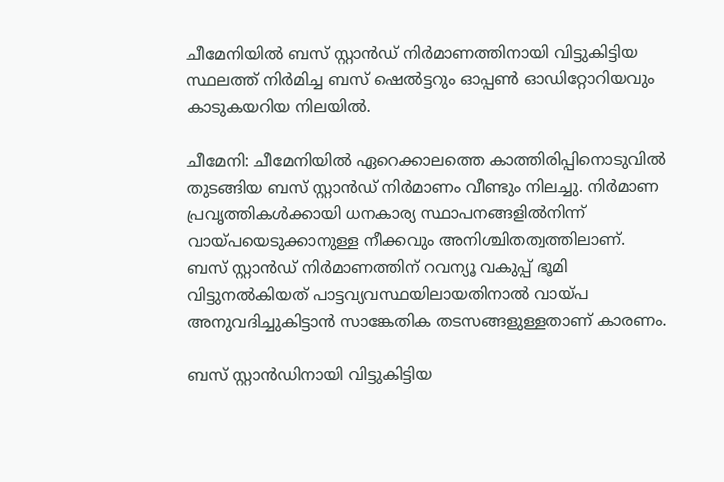ചീമേനിയിൽ ബസ് സ്റ്റാൻഡ് നിർമാണത്തിനായി വിട്ടുകിട്ടിയ സ്ഥലത്ത് നിർമിച്ച ബസ് ഷെൽട്ടറും ഓപ്പൺ ഓഡിറ്റോറിയവും കാടുകയറിയ നിലയിൽ.

ചീമേനി: ചീമേനിയിൽ ഏറെക്കാലത്തെ കാത്തിരിപ്പിനൊടുവിൽ തുടങ്ങിയ ബസ് സ്റ്റാൻഡ് നിർമാണം വീണ്ടും നിലച്ചു. നിർമാണ പ്രവൃത്തികൾക്കായി ധനകാര്യ സ്ഥാപനങ്ങളിൽനിന്ന് വായ്പയെടുക്കാനുള്ള നീക്കവും അനിശ്ചിതത്വത്തിലാണ്. ബസ് സ്റ്റാൻഡ് നിർമാണത്തിന് റവന്യൂ വകുപ്പ് ഭൂമി വിട്ടുനൽകിയത് പാട്ടവ്യവസ്ഥയിലായതിനാൽ വായ്പ അനുവദിച്ചുകിട്ടാൻ സാങ്കേതിക തടസങ്ങളുള്ളതാണ് കാരണം.

ബസ് സ്റ്റാൻഡിനായി വിട്ടുകിട്ടിയ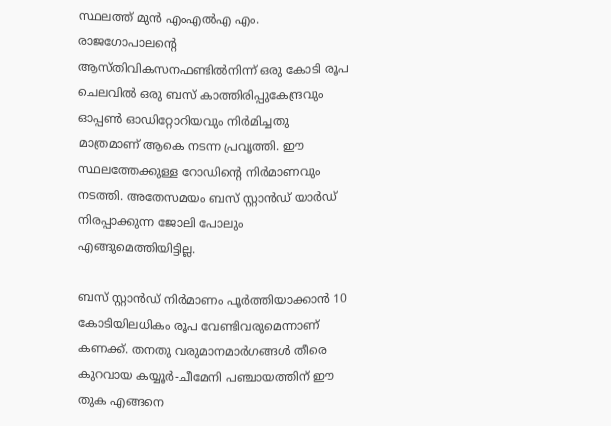സ്ഥലത്ത് മുൻ എംഎൽഎ എം. രാജഗോപാലന്‍റെ ആസ്തിവികസനഫണ്ടിൽനിന്ന് ഒരു കോടി രൂപ ചെലവിൽ ഒരു ബസ് കാത്തിരിപ്പുകേന്ദ്രവും ഓപ്പൺ ഓഡിറ്റോറിയവും നിർമിച്ചതു മാത്രമാണ് ആകെ നടന്ന പ്രവൃത്തി. ഈ സ്ഥലത്തേക്കുള്ള റോഡിന്‍റെ നിർമാണവും നടത്തി. അതേസമയം ബസ് സ്റ്റാൻഡ് യാർഡ് നിരപ്പാക്കുന്ന ജോലി പോലും എങ്ങുമെത്തിയിട്ടില്ല.

ബസ് സ്റ്റാൻഡ് നിർമാണം പൂർത്തിയാക്കാൻ 10 കോടിയിലധികം രൂപ വേണ്ടിവരുമെന്നാണ് കണക്ക്. തനതു വരുമാനമാർഗങ്ങൾ തീരെ കുറവായ കയ്യൂർ-ചീമേനി പഞ്ചായത്തിന് ഈ തുക എങ്ങനെ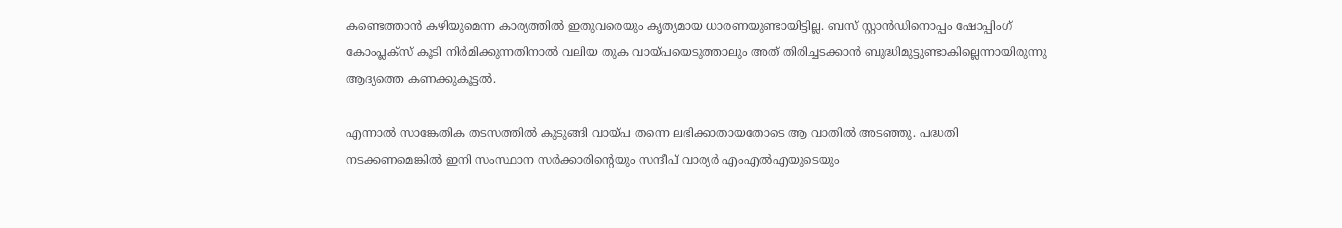കണ്ടെത്താൻ കഴിയുമെന്ന കാര്യത്തിൽ ഇതുവരെയും കൃത്യമായ ധാരണയുണ്ടായിട്ടില്ല. ബസ് സ്റ്റാൻഡിനൊപ്പം ഷോപ്പിംഗ് കോംപ്ലക്സ് കൂടി നിർമിക്കുന്നതിനാൽ വലിയ തുക വായ്പയെടുത്താലും അത് തിരിച്ചടക്കാൻ ബുദ്ധിമുട്ടുണ്ടാകില്ലെന്നായിരുന്നു ആദ്യത്തെ കണക്കുകൂട്ടൽ.

എന്നാൽ സാങ്കേതിക തടസത്തിൽ കുടുങ്ങി വായ്പ തന്നെ ലഭിക്കാതായതോടെ ആ വാതിൽ അടഞ്ഞു. പദ്ധതി നടക്കണമെങ്കിൽ ഇനി സംസ്ഥാന സർക്കാരിന്‍റെയും സന്ദീപ് വാര്യർ എംഎൽഎയുടെയും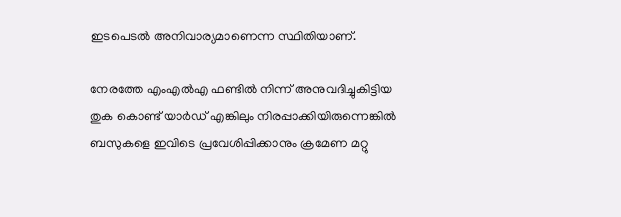ഇടപെടൽ അനിവാര്യമാണെന്ന സ്ഥിതിയാണ്.

നേരത്തേ എംഎൽഎ ഫണ്ടിൽ നിന്ന് അനുവദിച്ചുകിട്ടിയ തുക കൊണ്ട് യാർഡ് എങ്കിലും നിരപ്പാക്കിയിരുന്നെങ്കിൽ ബസുകളെ ഇവിടെ പ്രവേശിപ്പിക്കാനും ക്രമേണ മറ്റു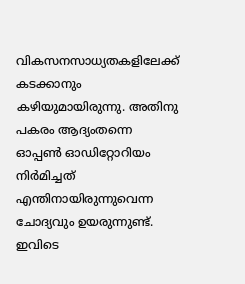വികസനസാധ്യതകളിലേക്ക് കടക്കാനും കഴിയുമായിരുന്നു. അതിനു പകരം ആദ്യംതന്നെ ഓപ്പൺ ഓഡിറ്റോറിയം നിർമിച്ചത് എന്തിനായിരുന്നുവെന്ന ചോദ്യവും ഉയരുന്നുണ്ട്. ഇവിടെ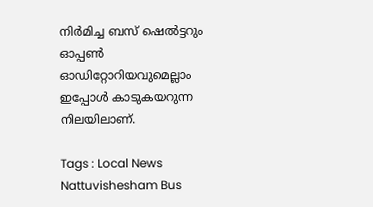നിർമിച്ച ബസ് ഷെൽട്ടറും ഓപ്പൺ ഓഡിറ്റോറിയവുമെല്ലാം ഇപ്പോൾ കാടുകയറുന്ന നിലയിലാണ്.

Tags : Local News Nattuvishesham Bus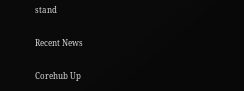stand

Recent News

Corehub Up